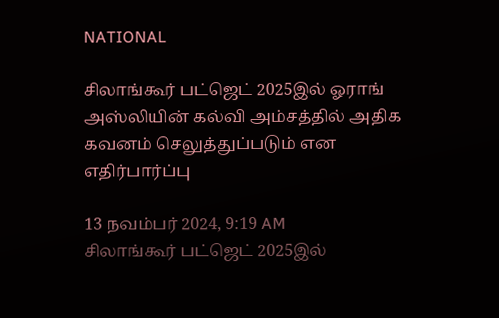NATIONAL

சிலாங்கூர் பட்ஜெட் 2025இல் ஓராங் அஸ்லியின் கல்வி அம்சத்தில் அதிக கவனம் செலுத்துப்படும் என எதிர்பார்ப்பு

13 நவம்பர் 2024, 9:19 AM
சிலாங்கூர் பட்ஜெட் 2025இல்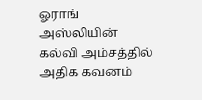ஓராங் அஸ்லியின் கல்வி அம்சத்தில் அதிக கவனம்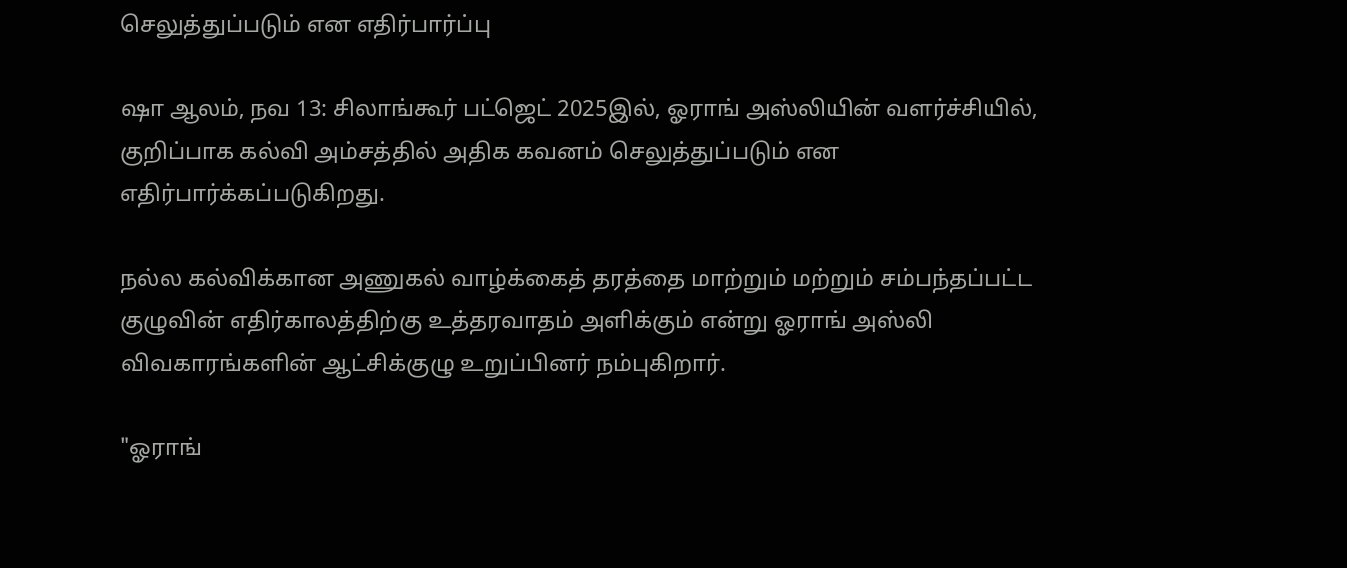செலுத்துப்படும் என எதிர்பார்ப்பு

ஷா ஆலம், நவ 13: சிலாங்கூர் பட்ஜெட் 2025இல், ஓராங் அஸ்லியின் வளர்ச்சியில், குறிப்பாக கல்வி அம்சத்தில் அதிக கவனம் செலுத்துப்படும் என எதிர்பார்க்கப்படுகிறது.

நல்ல கல்விக்கான அணுகல் வாழ்க்கைத் தரத்தை மாற்றும் மற்றும் சம்பந்தப்பட்ட குழுவின் எதிர்காலத்திற்கு உத்தரவாதம் அளிக்கும் என்று ஓராங் அஸ்லி விவகாரங்களின் ஆட்சிக்குழு உறுப்பினர் நம்புகிறார்.

"ஓராங்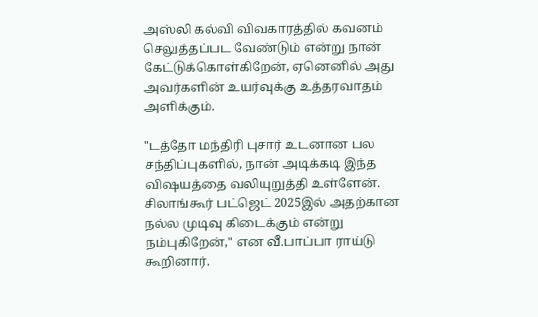அஸ்லி கல்வி விவகாரத்தில் கவனம் செலுத்தப்பட வேண்டும் என்று நான் கேட்டுக்கொள்கிறேன், ஏனெனில் அது அவர்களின் உயர்வுக்கு உத்தரவாதம் அளிக்கும்.

"டத்தோ மந்திரி புசார் உடனான பல சந்திப்புகளில், நான் அடிக்கடி இந்த விஷயத்தை வலியுறுத்தி உள்ளேன். சிலாங்கூர் பட்ஜெட் 2025இல் அதற்கான நல்ல முடிவு கிடைக்கும் என்று நம்புகிறேன்," என வீ.பாப்பா ராய்டு கூறினார்.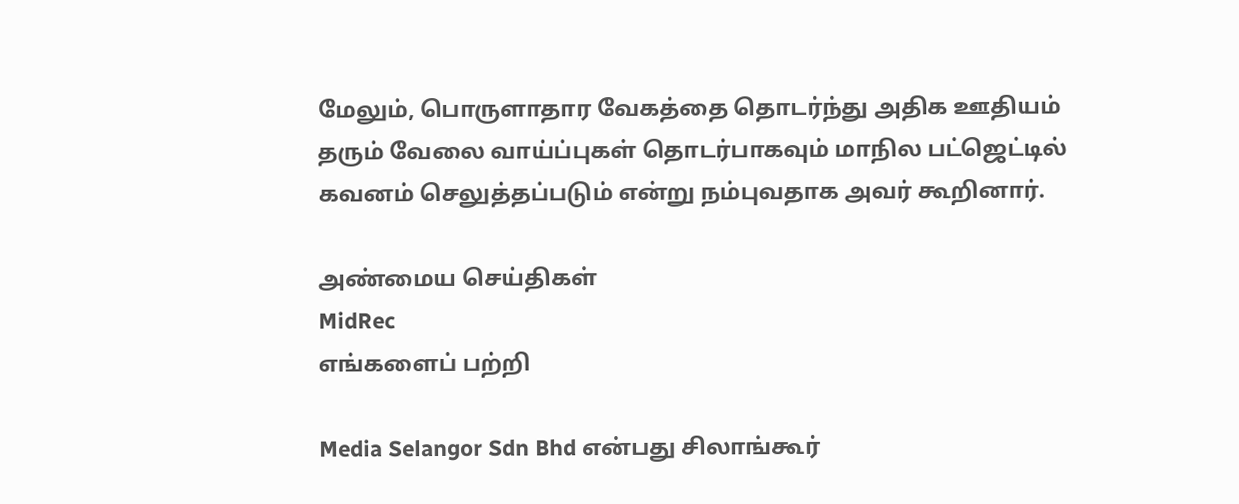மேலும், பொருளாதார வேகத்தை தொடர்ந்து அதிக ஊதியம் தரும் வேலை வாய்ப்புகள் தொடர்பாகவும் மாநில பட்ஜெட்டில் கவனம் செலுத்தப்படும் என்று நம்புவதாக அவர் கூறினார்.

அண்மைய செய்திகள்
MidRec
எங்களைப் பற்றி

Media Selangor Sdn Bhd என்பது சிலாங்கூர்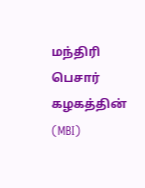மந்திரி பெசார் கழகத்தின் (MBI)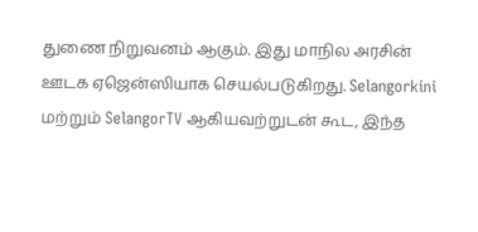துணை நிறுவனம் ஆகும். இது மாநில அரசின் ஊடக ஏஜென்ஸியாக செயல்படுகிறது. Selangorkini மற்றும் SelangorTV ஆகியவற்றுடன் கூட, இந்த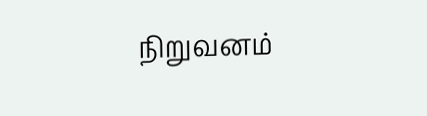நிறுவனம்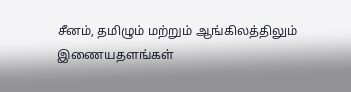சீனம், தமிழும் மற்றும் ஆங்கிலத்திலும் இணையதளங்கள்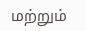மற்றும்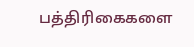பத்திரிகைகளை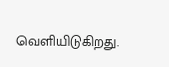வெளியிடுகிறது.